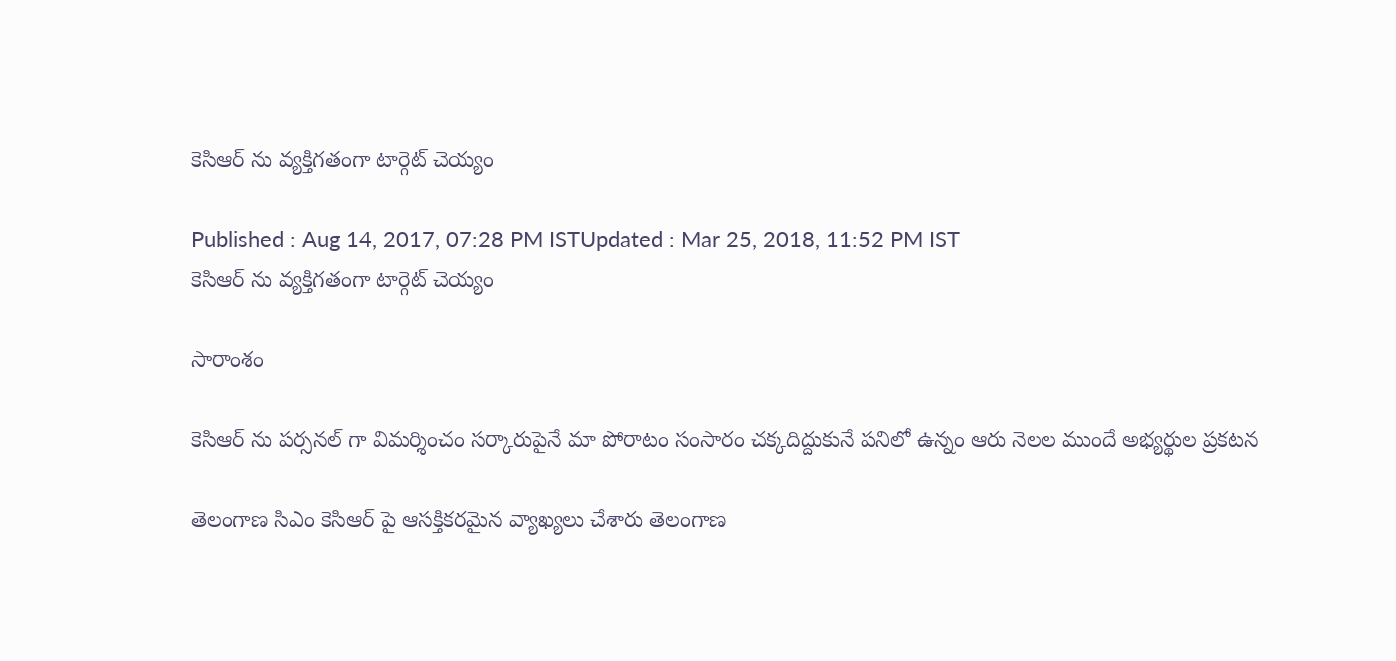కెసిఆర్ ను వ్యక్తిగతంగా టార్గెట్ చెయ్యం

Published : Aug 14, 2017, 07:28 PM ISTUpdated : Mar 25, 2018, 11:52 PM IST
కెసిఆర్ ను వ్యక్తిగతంగా టార్గెట్ చెయ్యం

సారాంశం

కెసిఆర్ ను పర్సనల్ గా విమర్శించం సర్కారుపైనే మా పోరాటం సంసారం చక్కదిద్దుకునే పనిలో ఉన్నం ఆరు నెలల ముందే అభ్యర్థుల ప్రకటన

తెలంగాణ సిఎం కెసిఆర్ పై ఆసక్తికరమైన వ్యాఖ్యలు చేశారు తెలంగాణ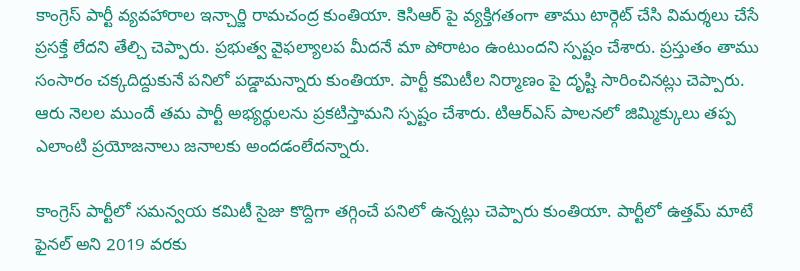కాంగ్రెస్ పార్టీ వ్యవహారాల ఇన్చార్జి రామచంద్ర కుంతియా. కెసిఆర్ పై వ్యక్తిగతంగా తాము టార్గెట్ చేసి విమర్శలు చేసే ప్రసక్తే లేదని తేల్చి చెప్పారు. ప్రభుత్వ వైఫల్యాలప మీదనే మా పోరాటం ఉంటుందని స్పష్టం చేశారు. ప్రస్తుతం తాము సంసారం చక్కదిద్దుకునే పనిలో పడ్డామన్నారు కుంతియా. పార్టీ కమిటీల నిర్మాణం పై దృష్టి సారించినట్లు చెప్పారు. ఆరు నెలల ముందే తమ పార్టీ అభ్యర్థులను ప్రకటిస్తామని స్పష్టం చేశారు. టిఆర్ఎస్ పాలనలో జిమ్మిక్కులు తప్ప ఎలాంటి ప్రయోజనాలు జనాలకు అందడంలేదన్నారు.

కాంగ్రెస్ పార్టీలో సమన్వయ కమిటీ సైజు కొద్దిగా తగ్గించే పనిలో ఉన్నట్లు చెప్పారు కుంతియా. పార్టీలో ఉత్తమ్ మాటే ఫైనల్ అని 2019 వరకు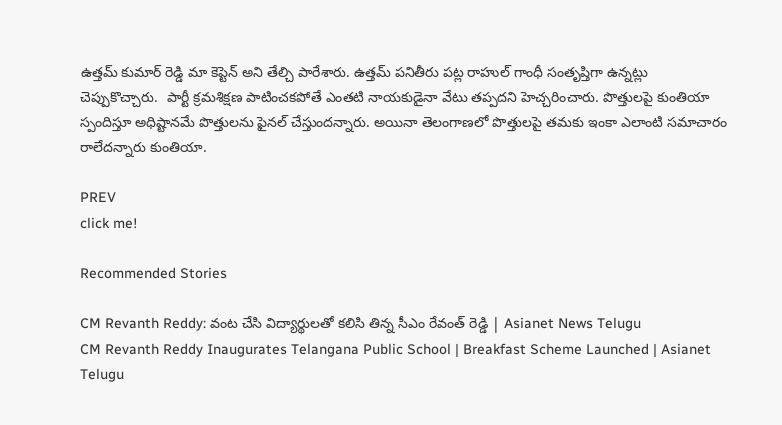ఉత్తమ్ కుమార్ రెడ్డి మా కెప్టెన్ అని తేల్చి పారేశారు. ఉత్తమ్ పనితీరు పట్ల రాహుల్ గాంధీ సంతృప్తిగా ఉన్నట్లు చెప్పుకొచ్చారు.  పార్టీ క్రమశిక్షణ పాటించకపోతే ఎంతటి నాయకుడైనా వేటు తప్పదని హెచ్చరించారు. పొత్తులపై కుంతియా స్పందిస్తూ అధిష్టానమే పొత్తులను ఫైనల్ చేస్తుందన్నారు. అయినా తెలంగాణలో పొత్తులపై తమకు ఇంకా ఎలాంటి సమాచారం రాలేదన్నారు కుంతియా.

PREV
click me!

Recommended Stories

CM Revanth Reddy: వంట చేసి విద్యార్థులతో కలిసి తిన్న సీఎం రేవంత్ రెడ్డి | Asianet News Telugu
CM Revanth Reddy Inaugurates Telangana Public School | Breakfast Scheme Launched | Asianet Telugu